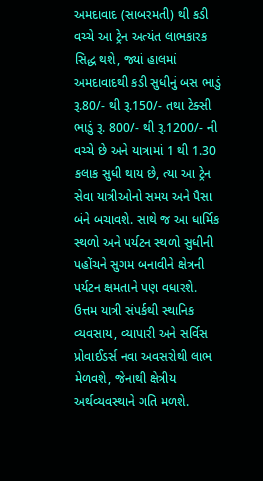અમદાવાદ (સાબરમતી) થી કડી વચ્ચે આ ટ્રેન અત્યંત લાભકારક સિદ્ધ થશે, જ્યાં હાલમાં અમદાવાદથી કડી સુધીનું બસ ભાડું રૂ.80/- થી રૂ.150/- તથા ટેક્સી ભાડું રૂ. 800/- થી રૂ.1200/- ની વચ્ચે છે અને યાત્રામાં 1 થી 1.30 કલાક સુધી થાય છે, ત્યા આ ટ્રેન સેવા યાત્રીઓનો સમય અને પૈસા બંને બચાવશે. સાથે જ આ ધાર્મિક સ્થળો અને પર્યટન સ્થળો સુધીની પહોંચને સુગમ બનાવીને ક્ષેત્રની પર્યટન ક્ષમતાને પણ વધારશે. ઉત્તમ યાત્રી સંપર્કથી સ્થાનિક વ્યવસાય, વ્યાપારી અને સર્વિસ પ્રોવાઈડર્સ નવા અવસરોથી લાભ મેળવશે, જેનાથી ક્ષેત્રીય અર્થવ્યવસ્થાને ગતિ મળશે.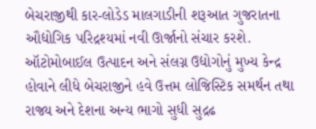બેચરાજીથી કાર-લોડેડ માલગાડીની શરૂઆત ગુજરાતના ઔદ્યોગિક પરિદ્રશ્યમાં નવી ઊર્જાનો સંચાર કરશે.
ઑટોમોબાઈલ ઉત્પાદન અને સંલગ્ન ઉદ્યોગોનું મુખ્ય કેન્દ્ર હોવાને લીધે બેચરાજીને હવે ઉત્તમ લોજિસ્ટિક સમર્થન તથા રાજ્ય અને દેશના અન્ય ભાગો સુધી સુદ્રઢ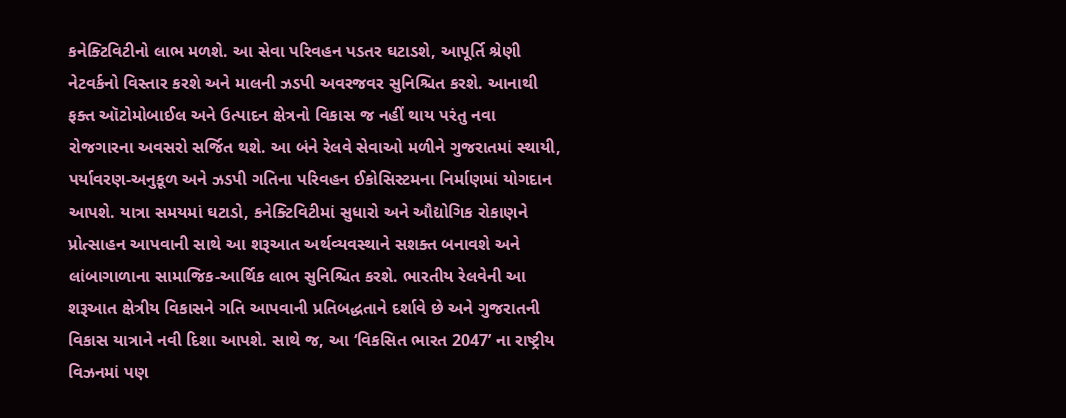કનેક્ટિવિટીનો લાભ મળશે. આ સેવા પરિવહન પડતર ઘટાડશે, આપૂર્તિ શ્રેણી નેટવર્કનો વિસ્તાર કરશે અને માલની ઝડપી અવરજવર સુનિશ્ચિત કરશે. આનાથી ફક્ત ઑટોમોબાઈલ અને ઉત્પાદન ક્ષેત્રનો વિકાસ જ નહીં થાય પરંતુ નવા રોજગારના અવસરો સર્જિત થશે. આ બંને રેલવે સેવાઓ મળીને ગુજરાતમાં સ્થાયી, પર્યાવરણ-અનુકૂળ અને ઝડપી ગતિના પરિવહન ઈકોસિસ્ટમના નિર્માણમાં યોગદાન આપશે. યાત્રા સમયમાં ઘટાડો, કનેક્ટિવિટીમાં સુધારો અને ઔદ્યોગિક રોકાણને પ્રોત્સાહન આપવાની સાથે આ શરૂઆત અર્થવ્યવસ્થાને સશક્ત બનાવશે અને લાંબાગાળાના સામાજિક-આર્થિક લાભ સુનિશ્ચિત કરશે. ભારતીય રેલવેની આ શરૂઆત ક્ષેત્રીય વિકાસને ગતિ આપવાની પ્રતિબદ્ધતાને દર્શાવે છે અને ગુજરાતની વિકાસ યાત્રાને નવી દિશા આપશે. સાથે જ, આ ‘વિકસિત ભારત 2047’ ના રાષ્ટ્રીય વિઝનમાં પણ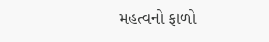મહત્વનો ફાળો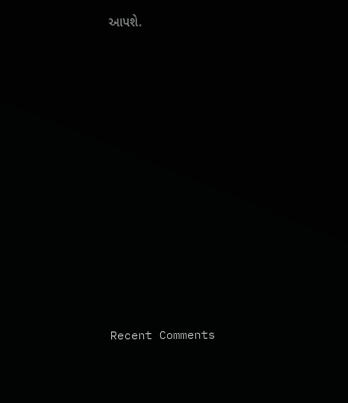આપશે.













Recent Comments